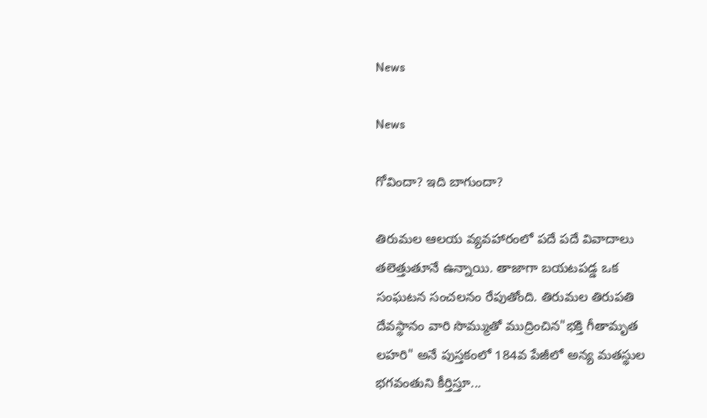News

News

గోవిందా? ఇది బాగుందా?

తిరుమల ఆలయ వ్యవహారంలో పదే పదే వివాదాలు తలెత్తుతూనే ఉన్నాయి. తాజాగా బయటపడ్డ ఒక సంఘటన సంచలనం రేపుతోంది. తిరుమల తిరుపతి దేవస్థానం వారి సొమ్ముతో ముద్రించిన"భక్తి గీతామృత లహరి" అనే పుస్తకంలో 184వ పేజీలో అన్య మతస్థుల భగవంతుని కీర్తిస్తూ...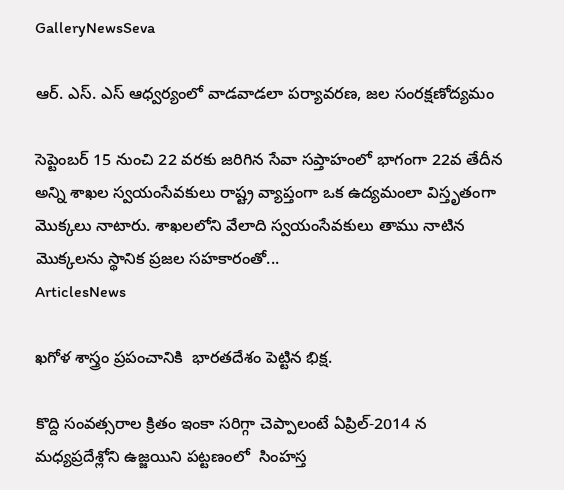GalleryNewsSeva

ఆర్. ఎస్. ఎస్ ఆధ్వర్యంలో వాడవాడలా పర్యావరణ, జల సంరక్షణోద్యమం

సెప్టెంబర్ 15 నుంచి 22 వరకు జరిగిన సేవా సప్తాహంలో భాగంగా 22వ తేదీన అన్ని శాఖల స్వయంసేవకులు రాష్ట్ర వ్యాప్తంగా ఒక ఉద్యమంలా విస్తృతంగా మొక్కలు నాటారు. శాఖలలోని వేలాది స్వయంసేవకులు తాము నాటిన మొక్కలను స్థానిక ప్రజల సహకారంతో...
ArticlesNews

ఖగోళ శాస్త్రం ప్రపంచానికి  భారతదేశం పెట్టిన భిక్ష.

కొద్ది సంవత్సరాల క్రితం ఇంకా సరిగ్గా చెప్పాలంటే ఏప్రిల్-2014 న మధ్యప్రదేశ్లోని ఉజ్జయిని పట్టణంలో  సింహస్త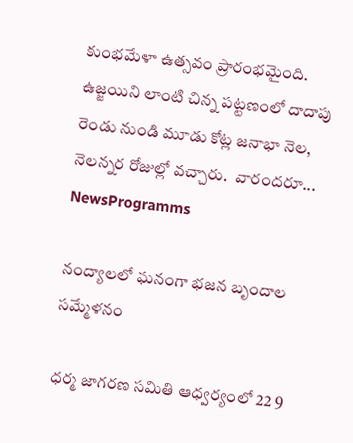కుంభమేళా ఉత్సవం ప్రారంభమైంది.  ఉజ్జయిని లాంటి చిన్న పట్టణంలో దాదాపు రెండు నుండి మూడు కోట్ల జనాభా నెల, నెలన్నర రోజుల్లో వచ్చారు.  వారందరూ...
NewsProgramms

నంద్యాలలో ఘనంగా భజన బృందాల సమ్మేళనం

ధర్మ జాగరణ సమితి ఆధ్వర్యంలో 22 9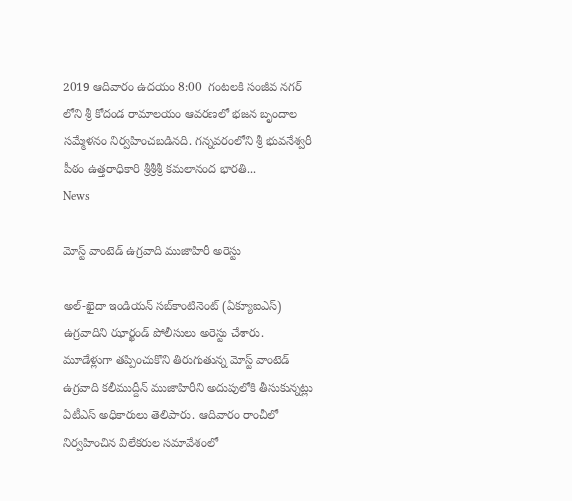2019 ఆదివారం ఉదయం 8:00  గంటలకి సంజీవ నగర్ లోని శ్రీ కోదండ రామాలయం ఆవరణలో భజన బృందాల సమ్మేళనం నిర్వహించబడినది. గన్నవరంలోని శ్రీ భువనేశ్వరీ పీఠం ఉత్తరాధికారి శ్రీశ్రీశ్రీ కమలానంద భారతి...
News

మోస్ట్ వాంటెడ్ ఉగ్రవాది ముజాహిరీ అరెస్టు

అల్‌-ఖైదా ఇండియన్‌ సబ్‌కాంటినెంట్‌ (ఏక్యూఐఎస్‌) ఉగ్రవాదిని ఝార్ఖండ్‌ పోలీసులు అరెస్టు చేశారు. మూడేళ్లుగా తప్పించుకొని తిరుగుతున్న మోస్ట్‌ వాంటెడ్‌ ఉగ్రవాది కలీముద్దీన్‌ ముజాహిరీని అదుపులోకి తీసుకున్నట్లు ఏటీఎస్‌ అధికారులు తెలిపారు. ఆదివారం రాంచీలో నిర్వహించిన విలేకరుల సమావేశంలో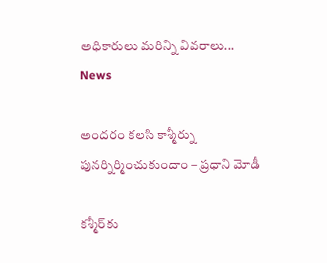అధికారులు మరిన్ని వివరాలు...
News

అందరం కలసి కాశ్మీర్ను పునర్నిర్మించుకుందాం – ప్రధాని మోడీ

కశ్మీర్‌కు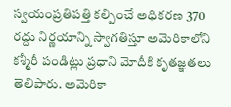స్వయంప్రతిపత్తి కల్పించే అధికరణ 370 రద్దు నిర్ణయాన్ని స్వాగతిస్తూ అమెరికాలోని కశ్మీరీ పండిట్లు ప్రధాని మోదీకి కృతజ్ఞతలు తెలిపారు. అమెరికా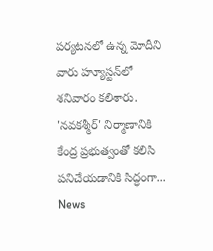పర్యటనలో ఉన్న మోదీని వారు హ్యూస్టన్‌లో శనివారం కలిశారు. 'నవకశ్మీర్‌' నిర్మాణానికి కేంద్ర ప్రభుత్వంతో కలిసి పనిచేయడానికి సిద్ధంగా...
News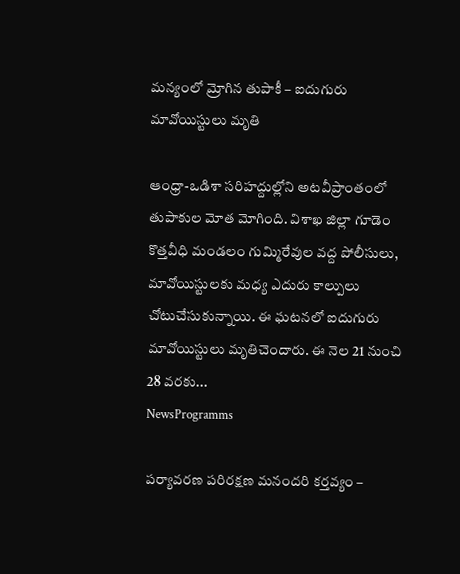మన్యంలో మ్రోగిన తుపాకీ – ఐదుగురు మావోయిస్టులు మృతి

ఆంధ్రా-ఒడిశా సరిహద్దుల్లోని అటవీప్రాంతంలో తుపాకుల మోత మోగింది. విశాఖ జిల్లా గూడెం కొత్తవీధి మండలం గుమ్మిరేవుల వద్ద పోలీసులు, మావోయిస్టులకు మధ్య ఎదురు కాల్పులు చోటుచేసుకున్నాయి. ఈ ఘటనలో ఐదుగురు మావోయిస్టులు మృతిచెందారు. ఈ నెల 21 నుంచి 28 వరకు...
NewsProgramms

పర్యావరణ పరిరక్షణ మనందరి కర్తవ్యం –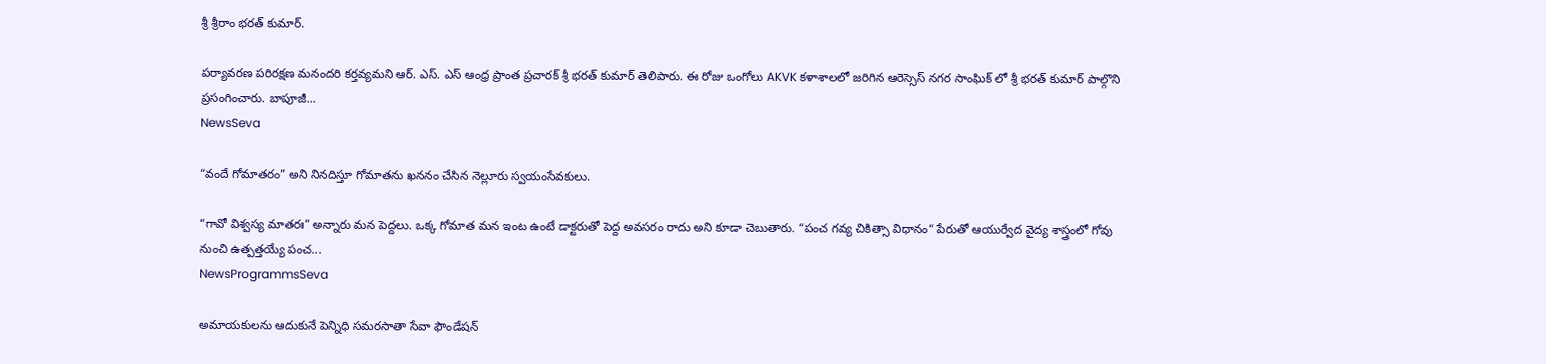శ్రీ శ్రీరాం భరత్ కుమార్.

పర్యావరణ పరిరక్షణ మనందరి కర్తవ్యమని ఆర్. ఎస్. ఎస్ ఆంధ్ర ప్రాంత ప్రచారక్ శ్రీ భరత్ కుమార్ తెలిపారు. ఈ రోజు ఒంగోలు AKVK కళాశాలలో జరిగిన ఆరెస్సెస్ నగర సాంఘిక్ లో శ్రీ భరత్ కుమార్ పాల్గొని ప్రసంగించారు. బాపూజీ...
NewsSeva

“వందే గోమాతరం” అని నినదిస్తూ గోమాతను ఖననం చేసిన నెల్లూరు స్వయంసేవకులు.

“గావో విశ్వస్య మాతరః” అన్నారు మన పెద్దలు. ఒక్క గోమాత మన ఇంట ఉంటే డాక్టరుతో పెద్ద అవసరం రాదు అని కూడా చెబుతారు. “పంచ గవ్య చికిత్సా విధానం“ పేరుతో ఆయుర్వేద వైద్య శాస్త్రంలో గోవు నుంచి ఉత్పత్తయ్యే పంచ...
NewsProgrammsSeva

అమాయకులను ఆదుకునే పెన్నిధి సమరసాతా సేవా ఫౌండేషన్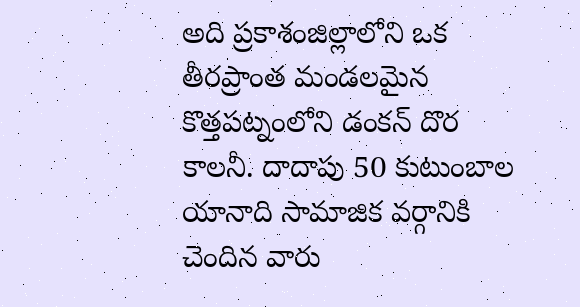అది ప్రకాశంజిల్లాలోని ఒక తీరప్రాంత మండలమైన కొత్తపట్నంలోని డంకన్ దొర కాలనీ. దాదాపు 50 కుటుంబాల యానాది సామాజిక వర్గానికి చెందిన వారు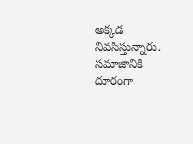అక్కడ నివసిస్తున్నారు. సమాజానికి దూరంగా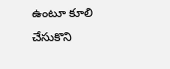ఉంటూ కూలి చేసుకొని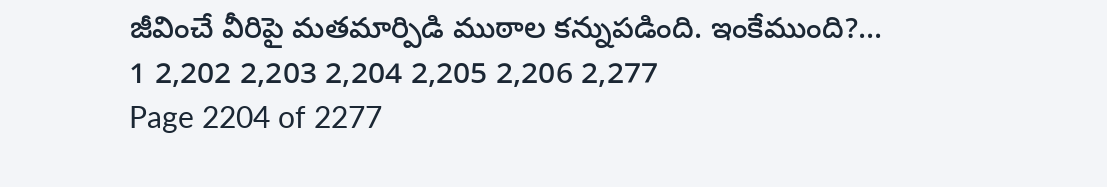జీవించే వీరిపై మతమార్పిడి ముఠాల కన్నుపడింది. ఇంకేముంది?...
1 2,202 2,203 2,204 2,205 2,206 2,277
Page 2204 of 2277